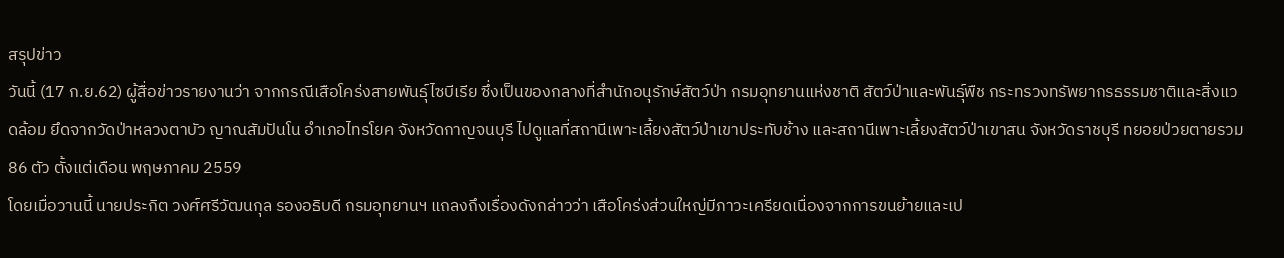สรุปข่าว
วันนี้ (17 ก.ย.62) ผู้สื่อข่าวรายงานว่า จากกรณีเสือโคร่งสายพันธุ์ไซบีเรีย ซึ่งเป็นของกลางที่สำนักอนุรักษ์สัตว์ป่า กรมอุทยานแห่งชาติ สัตว์ป่าและพันธุ์พืช กระทรวงทรัพยากรธรรมชาติและสิ่งแวดล้อม ยึดจากวัดป่าหลวงตาบัว ญาณสัมปันโน อำเภอไทรโยค จังหวัดกาญจนบุรี ไปดูแลที่สถานีเพาะเลี้ยงสัตว์ป่าเขาประทับช้าง และสถานีเพาะเลี้ยงสัตว์ป่าเขาสน จังหวัดราชบุรี ทยอยป่วยตายรวม 86 ตัว ตั้งแต่เดือน พฤษภาคม 2559
โดยเมื่อวานนี้ นายประกิต วงศ์ศรีวัฒนกุล รองอธิบดี กรมอุทยานฯ แถลงถึงเรื่องดังกล่าวว่า เสือโคร่งส่วนใหญ่มีภาวะเครียดเนื่องจากการขนย้ายและเป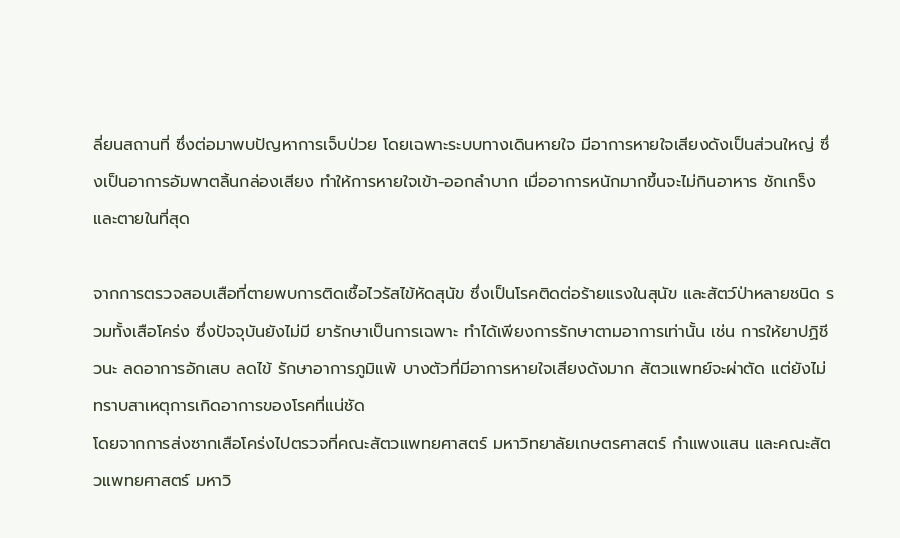ลี่ยนสถานที่ ซึ่งต่อมาพบปัญหาการเจ็บป่วย โดยเฉพาะระบบทางเดินหายใจ มีอาการหายใจเสียงดังเป็นส่วนใหญ่ ซึ่งเป็นอาการอัมพาตลิ้นกล่องเสียง ทำให้การหายใจเข้า-ออกลำบาก เมื่ออาการหนักมากขึ้นจะไม่กินอาหาร ชักเกร็ง และตายในที่สุด

จากการตรวจสอบเสือที่ตายพบการติดเชื้อไวรัสไข้หัดสุนัข ซึ่งเป็นโรคติดต่อร้ายแรงในสุนัข และสัตว์ป่าหลายชนิด รวมทั้งเสือโคร่ง ซึ่งปัจจุบันยังไม่มี ยารักษาเป็นการเฉพาะ ทำได้เพียงการรักษาตามอาการเท่านั้น เช่น การให้ยาปฏิชีวนะ ลดอาการอักเสบ ลดไข้ รักษาอาการภูมิแพ้ บางตัวที่มีอาการหายใจเสียงดังมาก สัตวแพทย์จะผ่าตัด แต่ยังไม่ทราบสาเหตุการเกิดอาการของโรคที่แน่ชัด
โดยจากการส่งซากเสือโคร่งไปตรวจที่คณะสัตวแพทยศาสตร์ มหาวิทยาลัยเกษตรศาสตร์ กำแพงแสน และคณะสัตวแพทยศาสตร์ มหาวิ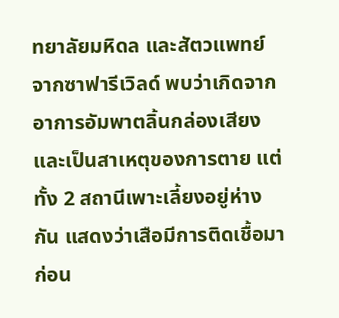ทยาลัยมหิดล และสัตวแพทย์จากซาฟารีเวิลด์ พบว่าเกิดจากอาการอัมพาตลิ้นกล่องเสียงและเป็นสาเหตุของการตาย แต่ทั้ง 2 สถานีเพาะเลี้ยงอยู่ห่างกัน แสดงว่าเสือมีการติดเชื้อมาก่อน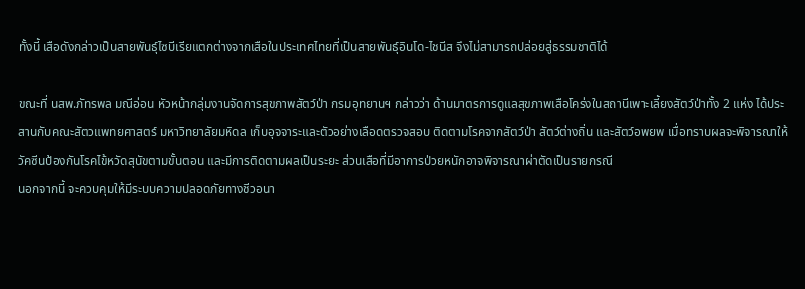ทั้งนี้ เสือดังกล่าวเป็นสายพันธุ์ไซบีเรียแตกต่างจากเสือในประเทศไทยที่เป็นสายพันธุ์อินโด-ไชนีส จึงไม่สามารถปล่อยสู่ธรรมชาติได้

ขณะที่ นสพ.ภัทรพล มณีอ่อน หัวหน้ากลุ่มงานจัดการสุขภาพสัตว์ป่า กรมอุทยานฯ กล่าวว่า ด้านมาตรการดูแลสุขภาพเสือโคร่งในสถานีเพาะเลี้ยงสัตว์ป่าทั้ง 2 แห่ง ได้ประสานกับคณะสัตวแพทยศาสตร์ มหาวิทยาลัยมหิดล เก็บอุจจาระและตัวอย่างเลือดตรวจสอบ ติดตามโรคจากสัตว์ป่า สัตว์ต่างถิ่น และสัตว์อพยพ เมื่อทราบผลจะพิจารณาให้วัคซีนป้องกันโรคไข้หวัดสุนัขตามขั้นตอน และมีการติดตามผลเป็นระยะ ส่วนเสือที่มีอาการป่วยหนักอาจพิจารณาผ่าตัดเป็นรายกรณี
นอกจากนี้ จะควบคุมให้มีระบบความปลอดภัยทางชีวอนา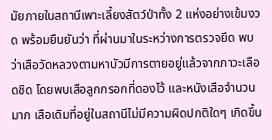มัยภายในสถานีเพาะเลี้ยงสัตว์ป่าทั้ง 2 แห่งอย่างเข้มงวด พร้อมยืนยันว่า ที่ผ่านมาในระหว่างการตรวจยึด พบว่าเสือวัดหลวงตามหาบัวมีการตายอยู่แล้วจากภาวะเลือดชิด โดยพบเสือลูกกรอกที่ดองไว้ และหนังเสือจำนวนมาก เสือเดิมที่อยู่ในสถานีไม่มีความผิดปกติใดๆ เกิดขึ้น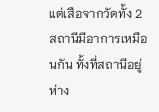แต่เสือจากวัดทั้ง 2 สถานีมีอาการเหมือนกัน ทั้งที่สถานีอยู่ห่าง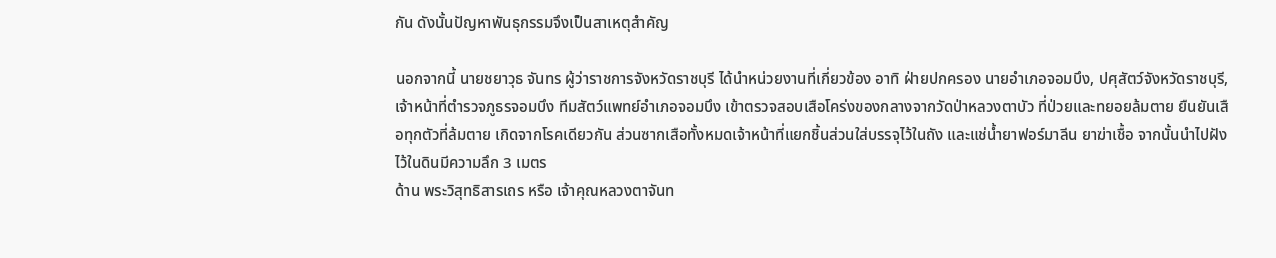กัน ดังนั้นปัญหาพันธุกรรมจึงเป็นสาเหตุสำคัญ

นอกจากนี้ นายชยาวุธ จันทร ผู้ว่าราชการจังหวัดราชบุรี ได้นำหน่วยงานที่เกี่ยวข้อง อาทิ ฝ่ายปกครอง นายอำเภอจอมบึง, ปศุสัตว์จังหวัดราชบุรี, เจ้าหน้าที่ตำรวจภูธรจอมบึง ทีมสัตว์แพทย์อำเภอจอมบึง เข้าตรวจสอบเสือโคร่งของกลางจากวัดป่าหลวงตาบัว ที่ป่วยและทยอยล้มตาย ยืนยันเสือทุกตัวที่ล้มตาย เกิดจากโรคเดียวกัน ส่วนซากเสือทั้งหมดเจ้าหน้าที่แยกชิ้นส่วนใส่บรรจุไว้ในถัง และแช่น้ำยาฟอร์มาลีน ยาฆ่าเชื้อ จากนั้นนำไปฝังไว้ในดินมีความลึก 3 เมตร
ด้าน พระวิสุทธิสารเถร หรือ เจ้าคุณหลวงตาจันท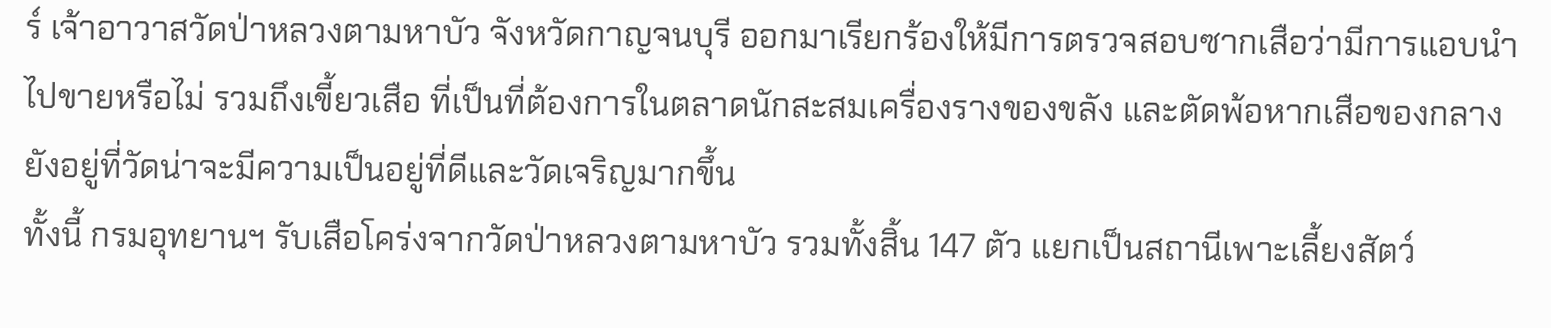ร์ เจ้าอาวาสวัดป่าหลวงตามหาบัว จังหวัดกาญจนบุรี ออกมาเรียกร้องให้มีการตรวจสอบซากเสือว่ามีการแอบนำไปขายหรือไม่ รวมถึงเขี้ยวเสือ ที่เป็นที่ต้องการในตลาดนักสะสมเครื่องรางของขลัง และตัดพ้อหากเสือของกลางยังอยู่ที่วัดน่าจะมีความเป็นอยู่ที่ดีและวัดเจริญมากขึ้น
ทั้งนี้ กรมอุทยานฯ รับเสือโคร่งจากวัดป่าหลวงตามหาบัว รวมทั้งสิ้น 147 ตัว แยกเป็นสถานีเพาะเลี้ยงสัตว์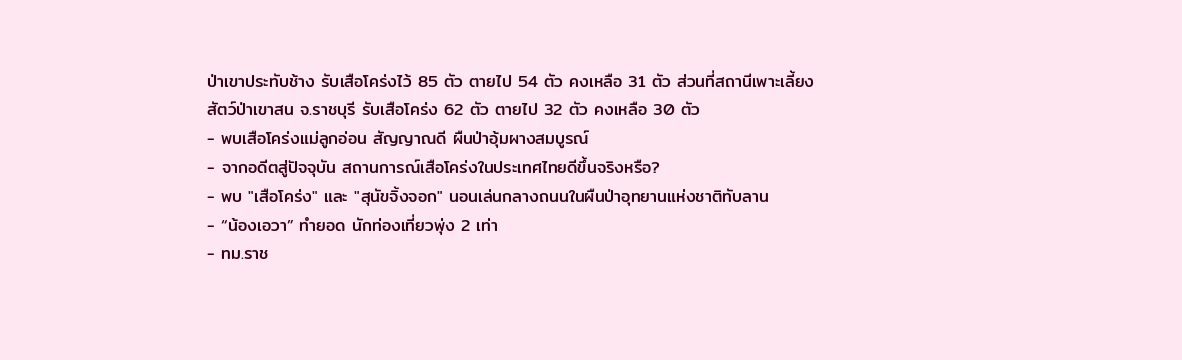ป่าเขาประทับช้าง รับเสือโคร่งไว้ 85 ตัว ตายไป 54 ตัว คงเหลือ 31 ตัว ส่วนที่สถานีเพาะเลี้ยงสัตว์ป่าเขาสน จ.ราชบุรี รับเสือโคร่ง 62 ตัว ตายไป 32 ตัว คงเหลือ 30 ตัว
- พบเสือโคร่งแม่ลูกอ่อน สัญญาณดี ผืนป่าอุ้มผางสมบูรณ์
- จากอดีตสู่ปัจจุบัน สถานการณ์เสือโคร่งในประเทศไทยดีขึ้นจริงหรือ?
- พบ "เสือโคร่ง" และ "สุนัขจิ้งจอก" นอนเล่นกลางถนนในผืนป่าอุทยานแห่งชาติทับลาน
- “น้องเอวา” ทำยอด นักท่องเที่ยวพุ่ง 2 เท่า
- ทม.ราช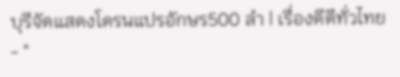บุรีจัดแสดงโดรนแปรอักษร500 ลำ | เรื่องดีดีทั่วไทย
- "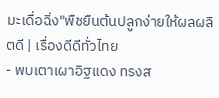มะเดื่อฉิ่ง"พืชยืนต้นปลูกง่ายให้ผลผลิตดี | เรื่องดีดีทั่วไทย
- พบเตาเผาอิฐแดง ทรงส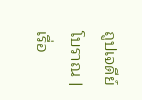ถูปเจดีย์โบราณ | เรื่อ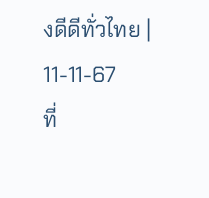งดีดีทั่วไทย | 11-11-67
ที่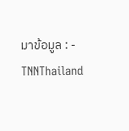มาข้อมูล : -
TNNThailand